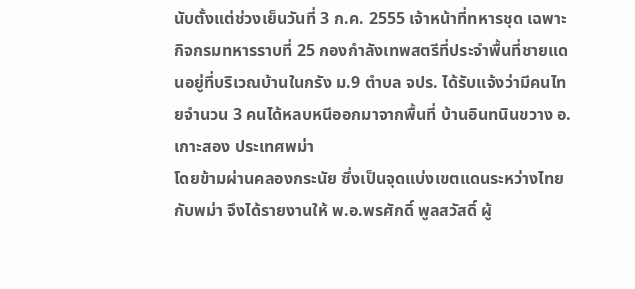นับตั้งแต่ช่วงเย็นวันที่ 3 ก.ค. 2555 เจ้าหน้าที่ทหารชุด เฉพาะกิจกรมทหารราบที่ 25 กองกำลังเทพสตรีที่ประจำพื้นที่ชายแดนอยู่ที่บริเวณบ้านในกรัง ม.9 ตำบล จปร. ได้รับแจ้งว่ามีคนไทยจำนวน 3 คนได้หลบหนีออกมาจากพื้นที่ บ้านอินทนินขวาง อ.เกาะสอง ประเทศพม่า
โดยข้ามผ่านคลองกระนัย ซึ่งเป็นจุดแบ่งเขตแดนระหว่างไทยกับพม่า จึงได้รายงานให้ พ.อ.พรศักดิ์ พูลสวัสดิ์ ผู้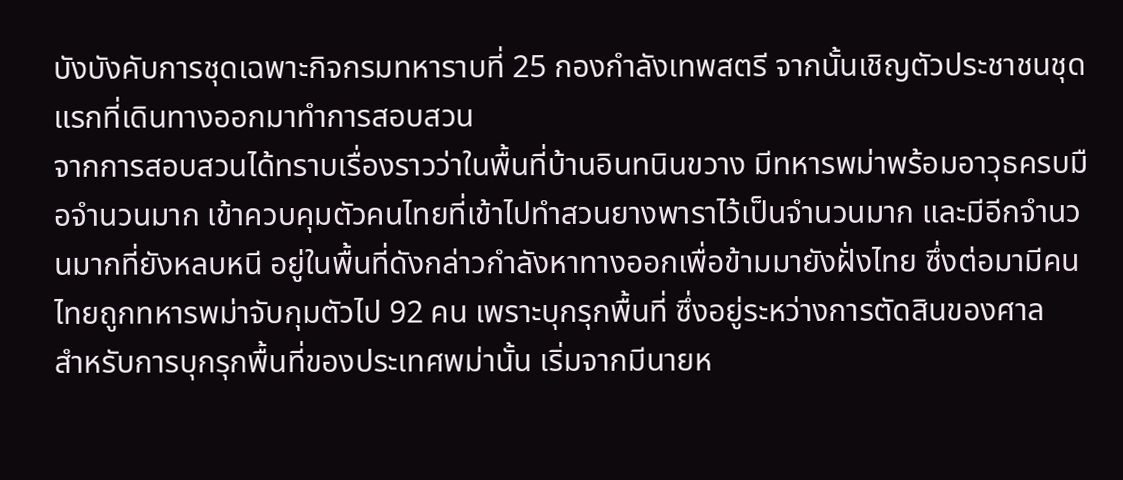บังบังคับการชุดเฉพาะกิจกรมทหาราบที่ 25 กองกำลังเทพสตรี จากนั้นเชิญตัวประชาชนชุดแรกที่เดินทางออกมาทำการสอบสวน
จากการสอบสวนได้ทราบเรื่องราวว่าในพื้นที่บ้านอินทนินขวาง มีทหารพม่าพร้อมอาวุธครบมือจำนวนมาก เข้าควบคุมตัวคนไทยที่เข้าไปทำสวนยางพาราไว้เป็นจำนวนมาก และมีอีกจำนวนมากที่ยังหลบหนี อยู่ในพื้นที่ดังกล่าวกำลังหาทางออกเพื่อข้ามมายังฝั่งไทย ซึ่งต่อมามีคนไทยถูกทหารพม่าจับกุมตัวไป 92 คน เพราะบุกรุกพื้นที่ ซึ่งอยู่ระหว่างการตัดสินของศาล
สำหรับการบุกรุกพื้นที่ของประเทศพม่านั้น เริ่มจากมีนายห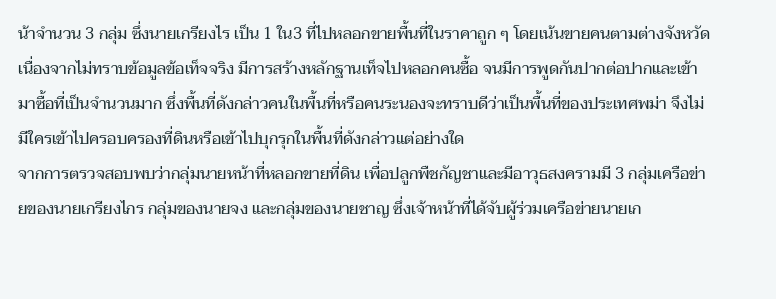น้าจำนวน 3 กลุ่ม ซึ่งนายเกรียงไร เป็น 1 ใน3 ที่ไปหลอกขายพื้นที่ในราคาถูก ๆ โดยเน้นขายคนตามต่างจังหวัด เนื่องจากไม่ทราบข้อมูลข้อเท็จจริง มีการสร้างหลักฐานเท็จไปหลอกคนซื้อ จนมีการพูดกันปากต่อปากและเข้ามาซื้อที่เป็นจำนวนมาก ซึ่งพื้นที่ดังกล่าวคนในพื้นที่หรือคนระนองจะทราบดีว่าเป็นพื้นที่ของประเทศพม่า จึงไม่มีใครเข้าไปครอบครองที่ดินหรือเข้าไปบุกรุกในพื้นที่ดังกล่าวแต่อย่างใด
จากการตรวจสอบพบว่ากลุ่มนายหน้าที่หลอกขายที่ดิน เพื่อปลูกพืชกัญชาและมีอาวุธสงครามมี 3 กลุ่มเครือข่ายของนายเกรียงไกร กลุ่มของนายจง และกลุ่มของนายชาญ ซึ่งเจ้าหน้าที่ได้จับผู้ร่วมเครือข่ายนายเก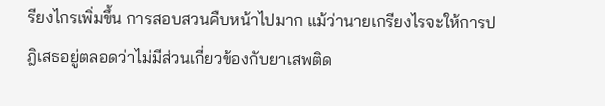รียงไกรเพิ่มขึ้น การสอบสวนคืบหน้าไปมาก แม้ว่านายเกรียงไรจะให้การปฎิเสธอยู่ตลอดว่าไม่มีส่วนเกี่ยวข้องกับยาเสพติด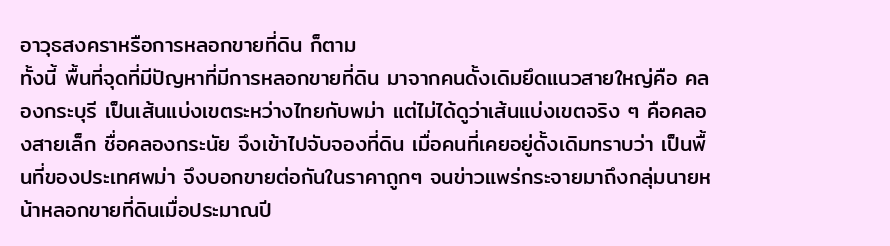อาวุธสงคราหรือการหลอกขายที่ดิน ก็ตาม
ทั้งนี้ พื้นที่จุดที่มีปัญหาที่มีการหลอกขายที่ดิน มาจากคนดั้งเดิมยึดแนวสายใหญ่คือ คลองกระบุรี เป็นเส้นแบ่งเขตระหว่างไทยกับพม่า แต่ไม่ได้ดูว่าเส้นแบ่งเขตจริง ๆ คือคลองสายเล็ก ชื่อคลองกระนัย จึงเข้าไปจับจองที่ดิน เมื่อคนที่เคยอยู่ดั้งเดิมทราบว่า เป็นพื้นที่ของประเทศพม่า จึงบอกขายต่อกันในราคาถูกๆ จนข่าวแพร่กระจายมาถึงกลุ่มนายหน้าหลอกขายที่ดินเมื่อประมาณปี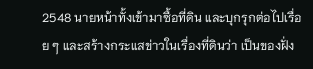2548 นายหน้าทั้งเข้ามาซื้อที่ดิน และบุกรุกต่อไปเรื่อย ๆ และสร้างกระแสข่าวในเรื่องที่ดินว่า เป็นของฝั่ง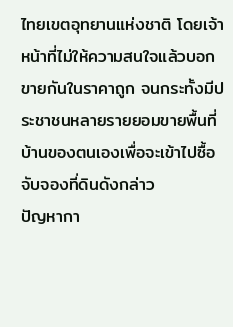ไทยเขตอุทยานแห่งชาติ โดยเจ้าหน้าที่ไม่ให้ความสนใจแล้วบอกขายกันในราคาถูก จนกระทั้งมีประชาชนหลายรายยอมขายพื้นที่บ้านของตนเองเพื่อจะเข้าไปซื้อจับจองที่ดินดังกล่าว
ปัญหากา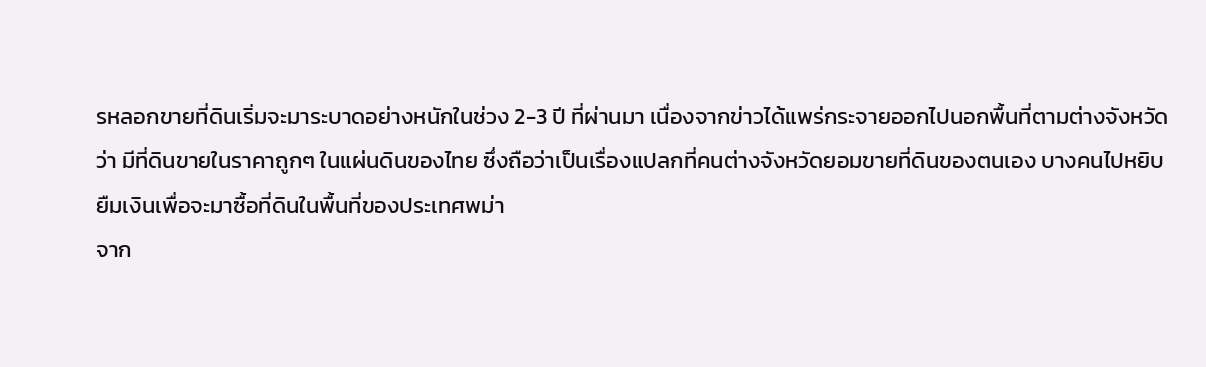รหลอกขายที่ดินเริ่มจะมาระบาดอย่างหนักในช่วง 2-3 ปี ที่ผ่านมา เนื่องจากข่าวได้แพร่กระจายออกไปนอกพื้นที่ตามต่างจังหวัดว่า มีที่ดินขายในราคาถูกๆ ในแผ่นดินของไทย ซึ่งถือว่าเป็นเรื่องแปลกที่คนต่างจังหวัดยอมขายที่ดินของตนเอง บางคนไปหยิบยืมเงินเพื่อจะมาซื้อที่ดินในพื้นที่ของประเทศพม่า
จาก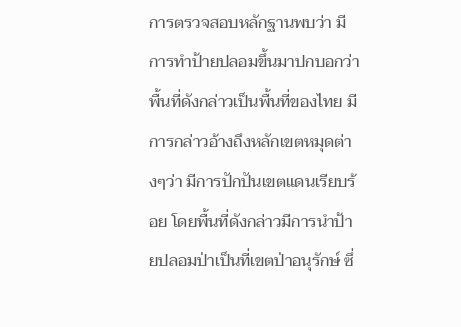การตรวจสอบหลักฐานพบว่า มีการทำป้ายปลอมขึ้นมาปกบอกว่า พื้นที่ดังกล่าวเป็นพื้นที่ของไทย มีการกล่าวอ้างถึงหลักเขตหมุดต่างๆว่า มีการปักปันเขตแดนเรียบร้อย โดยพื้นที่ดังกล่าวมีการนำป้ายปลอมป่าเป็นที่เขตป่าอนุรักษ์ ซึ่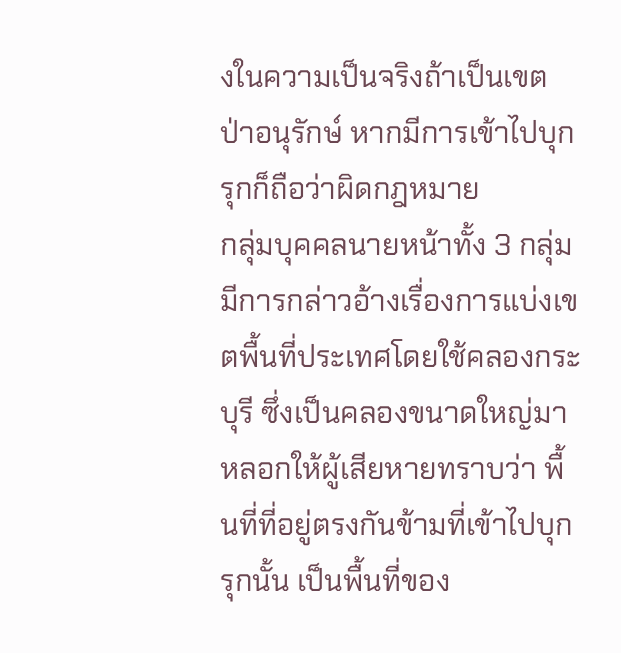งในความเป็นจริงถ้าเป็นเขตป่าอนุรักษ์ หากมีการเข้าไปบุกรุกก็ถือว่าผิดกฎหมาย
กลุ่มบุคคลนายหน้าทั้ง 3 กลุ่ม มีการกล่าวอ้างเรื่องการแบ่งเขตพื้นที่ประเทศโดยใช้คลองกระบุรี ซึ่งเป็นคลองขนาดใหญ่มาหลอกให้ผู้เสียหายทราบว่า พื้นที่ที่อยู่ตรงกันข้ามที่เข้าไปบุกรุกนั้น เป็นพื้นที่ของ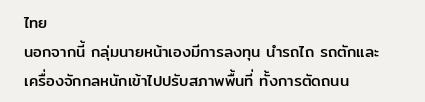ไทย
นอกจากนี้ กลุ่มนายหน้าเองมีการลงทุน นำรถไถ รถตักและเครื่องจักกลหนักเข้าไปปรับสภาพพื้นที่ ทั้งการตัดถนน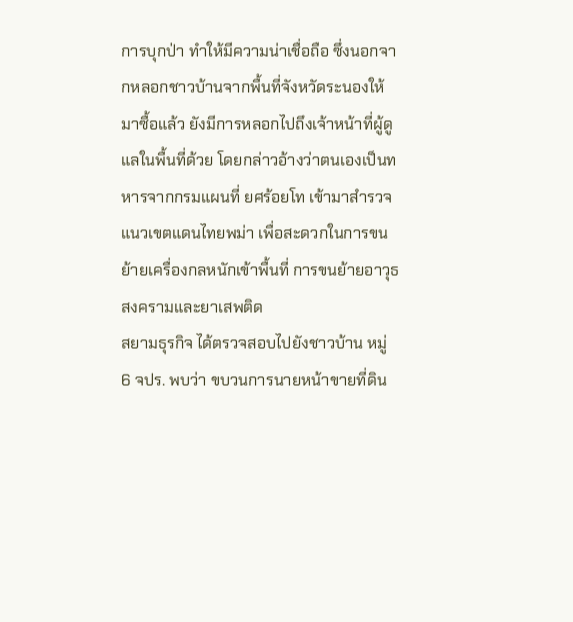การบุกป่า ทำให้มีความน่าเชื่อถือ ซึ่งนอกจากหลอกชาวบ้านจากพื้นที่จังหวัดระนองให้มาซื้อแล้ว ยังมีการหลอกไปถึงเจ้าหน้าที่ผู้ดูแลในพื้นที่ด้วย โดยกล่าวอ้างว่าตนเองเป็นทหารจากกรมแผนที่ ยศร้อยโท เข้ามาสำรวจแนวเขตแดนไทยพม่า เพื่อสะดวกในการขนย้ายเครื่องกลหนักเข้าพื้นที่ การขนย้ายอาวุธสงครามและยาเสพติด
สยามธุรกิจ ได้ตรวจสอบไปยังชาวบ้าน หมู่ 6 จปร. พบว่า ขบวนการนายหน้าขายที่ดิน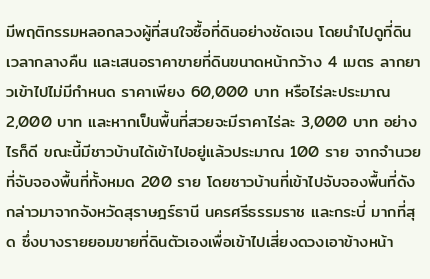มีพฤติกรรมหลอกลวงผู้ที่สนใจซื้อที่ดินอย่างชัดเจน โดยนำไปดูที่ดินเวลากลางคืน และเสนอราคาขายที่ดินขนาดหน้ากว้าง 4 เมตร ลากยาวเข้าไปไม่มีกำหนด ราคาเพียง 60,000 บาท หรือไร่ละประมาณ 2,000 บาท และหากเป็นพื้นที่สวยจะมีราคาไร่ละ 3,000 บาท อย่างไรก็ดี ขณะนี้มีชาวบ้านได้เข้าไปอยู่แล้วประมาณ 100 ราย จากจำนวยที่จับจองพื้นที่ทั้งหมด 200 ราย โดยชาวบ้านที่เข้าไปจับจองพื้นที่ดังกล่าวมาจากจังหวัดสุราษฎร์ธานี นครศรีธรรมราช และกระบี่ มากที่สุด ซึ่งบางรายยอมขายที่ดินตัวเองเพื่อเข้าไปเสี่ยงดวงเอาข้างหน้า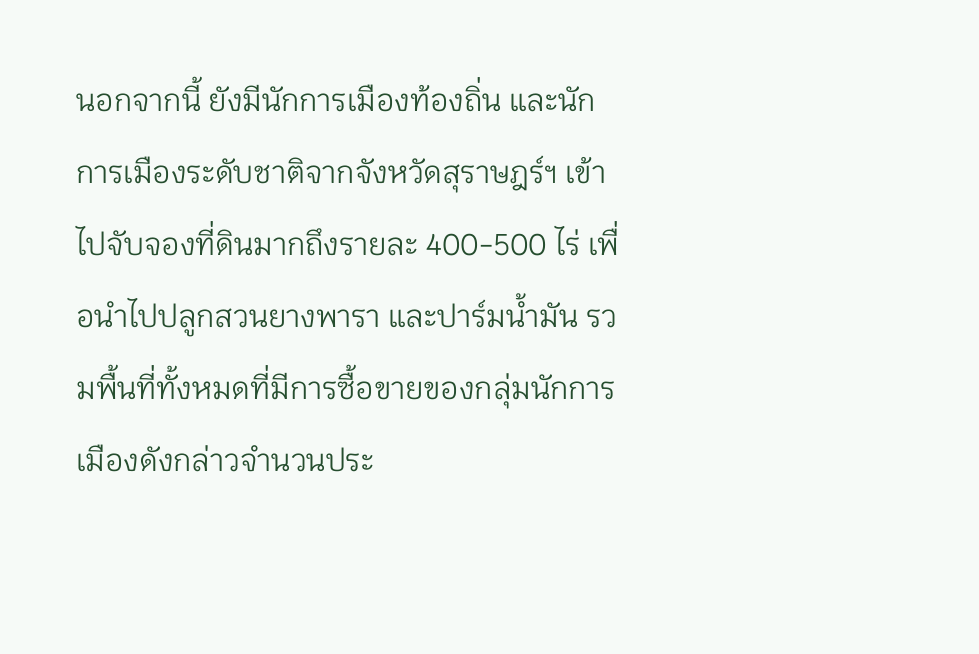นอกจากนี้ ยังมีนักการเมืองท้องถิ่น และนักการเมืองระดับชาติจากจังหวัดสุราษฎร์ฯ เข้าไปจับจองที่ดินมากถึงรายละ 400-500 ไร่ เพื่อนำไปปลูกสวนยางพารา และปาร์มน้ำมัน รวมพื้นที่ทั้งหมดที่มีการซื้อขายของกลุ่มนักการเมืองดังกล่าวจำนวนประ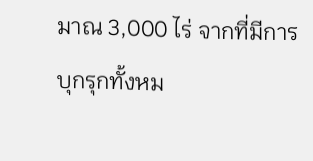มาณ 3,000 ไร่ จากที่มีการบุกรุกทั้งหม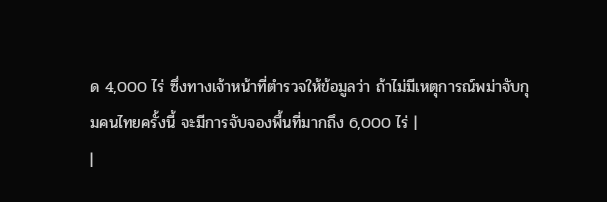ด 4,000 ไร่ ซึ่งทางเจ้าหน้าที่ตำรวจให้ข้อมูลว่า ถ้าไม่มีเหตุการณ์พม่าจับกุมคนไทยครั้งนี้ จะมีการจับจองพื้นที่มากถึง 6,000 ไร่ |
|